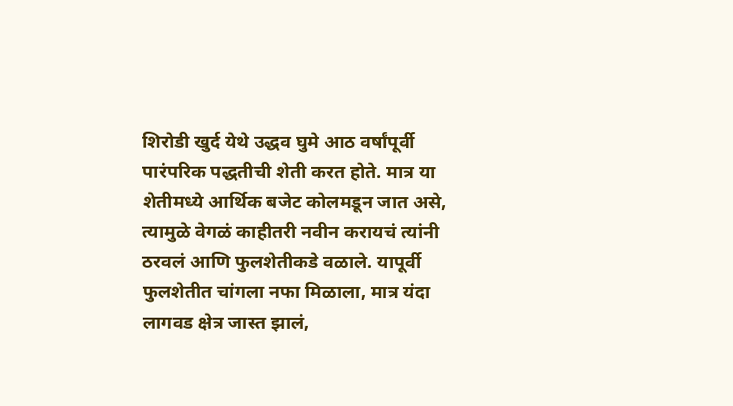शिरोडी खुर्द येथे उद्धव घुमे आठ वर्षांपूर्वी पारंपरिक पद्धतीची शेती करत होते. मात्र या शेतीमध्ये आर्थिक बजेट कोलमडून जात असे, त्यामुळे वेगळं काहीतरी नवीन करायचं त्यांनी ठरवलं आणि फुलशेतीकडे वळाले. यापूर्वी फुलशेतीत चांगला नफा मिळाला, मात्र यंदा लागवड क्षेत्र जास्त झालं,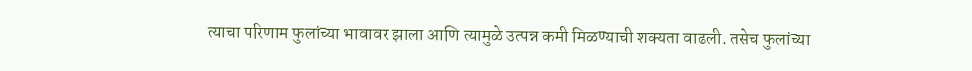त्याचा परिणाम फुलांच्या भावावर झाला आणि त्यामुळे उत्पन्न कमी मिळण्याची शक्यता वाढली. तसेच फुलांच्या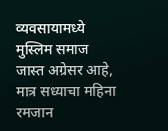व्यवसायामध्ये मुस्लिम समाज जास्त अग्रेसर आहे, मात्र सध्याचा महिना रमजान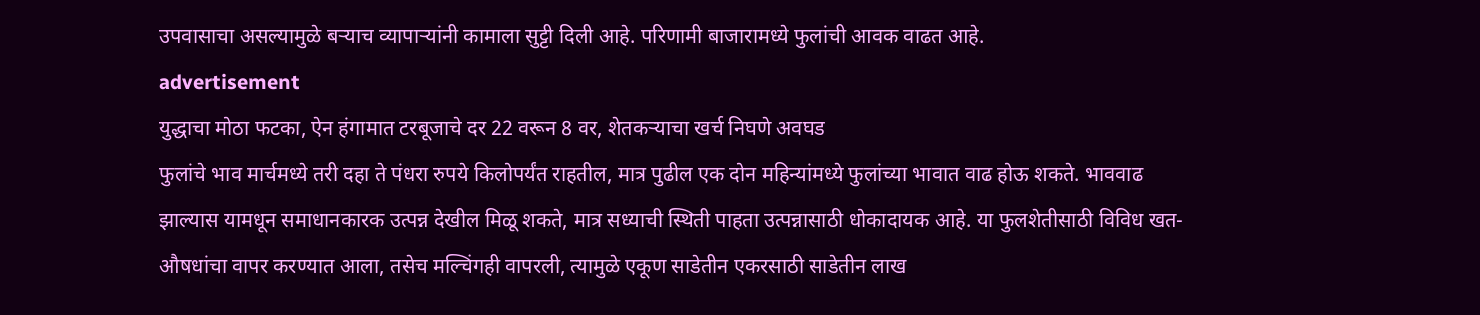उपवासाचा असल्यामुळे बऱ्याच व्यापाऱ्यांनी कामाला सुट्टी दिली आहे. परिणामी बाजारामध्ये फुलांची आवक वाढत आहे.
advertisement
युद्धाचा मोठा फटका, ऐन हंगामात टरबूजाचे दर 22 वरून 8 वर, शेतकऱ्याचा खर्च निघणे अवघड
फुलांचे भाव मार्चमध्ये तरी दहा ते पंधरा रुपये किलोपर्यंत राहतील, मात्र पुढील एक दोन महिन्यांमध्ये फुलांच्या भावात वाढ होऊ शकते. भाववाढ झाल्यास यामधून समाधानकारक उत्पन्न देखील मिळू शकते, मात्र सध्याची स्थिती पाहता उत्पन्नासाठी धोकादायक आहे. या फुलशेतीसाठी विविध खत-औषधांचा वापर करण्यात आला, तसेच मल्चिंगही वापरली, त्यामुळे एकूण साडेतीन एकरसाठी साडेतीन लाख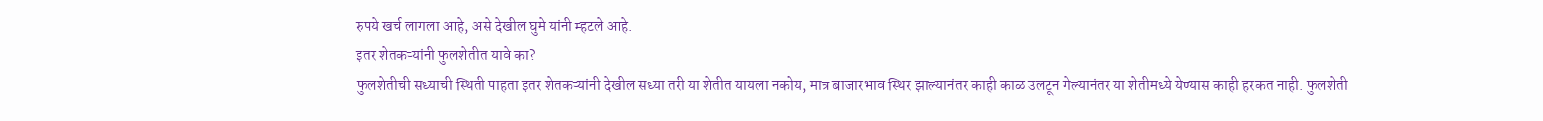रुपये खर्च लागला आहे, असे देखील घुमे यांनी म्हटले आहे.
इतर शेतकऱ्यांनी फुलशेतीत यावे का?
फुलशेतीची सध्याची स्थिती पाहता इतर शेतकऱ्यांनी देखील सध्या तरी या शेतीत यायला नकोय, मात्र बाजारभाव स्थिर झाल्यानंतर काही काळ उलटून गेल्यानंतर या शेतीमध्ये येण्यास काही हरकत नाही. फुलशेती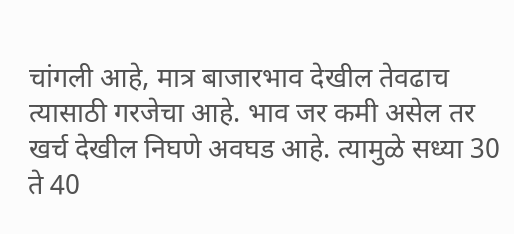चांगली आहे, मात्र बाजारभाव देखील तेवढाच त्यासाठी गरजेचा आहे. भाव जर कमी असेल तर खर्च देखील निघणे अवघड आहे. त्यामुळे सध्या 30 ते 40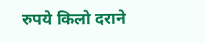रुपये किलो दराने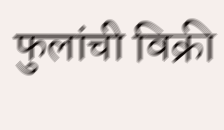फुलांची विक्री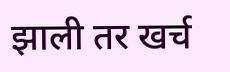झाली तर खर्च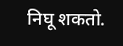निघू शकतो.